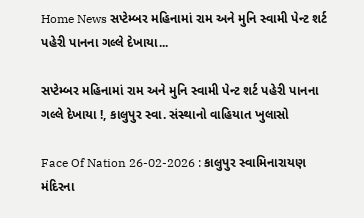Home News સપ્ટેમ્બર મહિનામાં રામ અને મુનિ સ્વામી પેન્ટ શર્ટ પહેરી પાનના ગલ્લે દેખાયા...

સપ્ટેમ્બર મહિનામાં રામ અને મુનિ સ્વામી પેન્ટ શર્ટ પહેરી પાનના ગલ્લે દેખાયા !, કાલુપુર સ્વા. સંસ્થાનો વાહિયાત ખુલાસો

Face Of Nation 26-02-2026 : કાલુપુર સ્વામિનારાયણ મંદિરના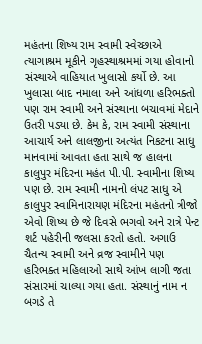મહંતના શિષ્ય રામ સ્વામી સ્વેચ્છાએ ત્યાગાશ્રમ મૂકીને ગૃહસ્થાશ્રમમાં ગયા હોવાનો સંસ્થાએ વાહિયાત ખુલાસો કર્યો છે. આ ખુલાસા બાદ નમાલા અને આંધળા હરિભક્તો પણ રામ સ્વામી અને સંસ્થાના બચાવમાં મેદાને ઉતરી પડ્યા છે. કેમ કે, રામ સ્વામી સંસ્થાના આચાર્ય અને લાલજીના અત્યંત નિકટના સાધુ માનવામાં આવતા હતા સાથે જ હાલના કાલુપુર મંદિરના મહંત પી.પી. સ્વામીના શિષ્ય પણ છે. રામ સ્વામી નામનો લંપટ સાધુ એ કાલુપુર સ્વામિનારાયણ મંદિરના મહંતનો ત્રીજો એવો શિષ્ય છે જે દિવસે ભગવો અને રાત્રે પેન્ટ શર્ટ પહેરીની જલસા કરતો હતો. અગાઉ ચૈતન્ય સ્વામી અને વ્રજ સ્વામીને પણ હરિભક્ત મહિલાઓ સાથે આંખ લાગી જતા સંસારમાં ચાલ્યા ગયા હતા. સંસ્થાનું નામ ન બગડે તે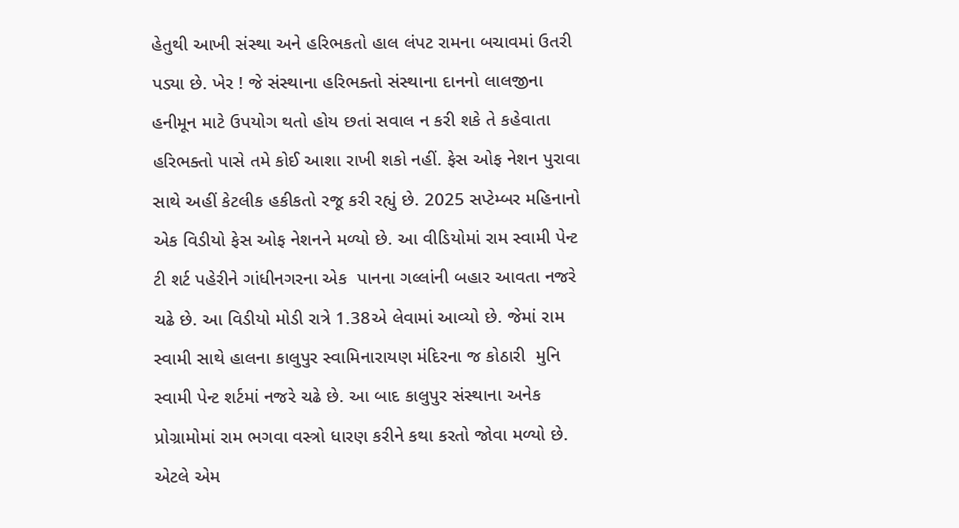હેતુથી આખી સંસ્થા અને હરિભકતો હાલ લંપટ રામના બચાવમાં ઉતરી પડ્યા છે. ખેર ! જે સંસ્થાના હરિભક્તો સંસ્થાના દાનનો લાલજીના હનીમૂન માટે ઉપયોગ થતો હોય છતાં સવાલ ન કરી શકે તે કહેવાતા હરિભક્તો પાસે તમે કોઈ આશા રાખી શકો નહીં. ફેસ ઓફ નેશન પુરાવા સાથે અહીં કેટલીક હકીકતો રજૂ કરી રહ્યું છે. 2025 સપ્ટેમ્બર મહિનાનો એક વિડીયો ફેસ ઓફ નેશનને મળ્યો છે. આ વીડિયોમાં રામ સ્વામી પેન્ટ ટી શર્ટ પહેરીને ગાંધીનગરના એક  પાનના ગલ્લાંની બહાર આવતા નજરે ચઢે છે. આ વિડીયો મોડી રાત્રે 1.38એ લેવામાં આવ્યો છે. જેમાં રામ સ્વામી સાથે હાલના કાલુપુર સ્વામિનારાયણ મંદિરના જ કોઠારી  મુનિ સ્વામી પેન્ટ શર્ટમાં નજરે ચઢે છે. આ બાદ કાલુપુર સંસ્થાના અનેક પ્રોગ્રામોમાં રામ ભગવા વસ્ત્રો ધારણ કરીને કથા કરતો જોવા મળ્યો છે. એટલે એમ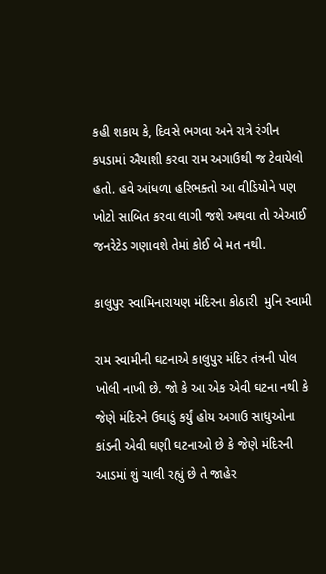કહી શકાય કે, દિવસે ભગવા અને રાત્રે રંગીન કપડામાં ઐયાશી કરવા રામ અગાઉથી જ ટેવાયેલો હતો. હવે આંધળા હરિભક્તો આ વીડિયોને પણ ખોટો સાબિત કરવા લાગી જશે અથવા તો એઆઈ જનરેટેડ ગણાવશે તેમાં કોઈ બે મત નથી.

કાલુપુર સ્વામિનારાયણ મંદિરના કોઠારી  મુનિ સ્વામી

રામ સ્વામીની ઘટનાએ કાલુપુર મંદિર તંત્રની પોલ ખોલી નાખી છે. જો કે આ એક એવી ઘટના નથી કે જેણે મંદિરને ઉઘાડું કર્યું હોય અગાઉ સાધુઓના કાંડની એવી ઘણી ઘટનાઓ છે કે જેણે મંદિરની આડમાં શું ચાલી રહ્યું છે તે જાહેર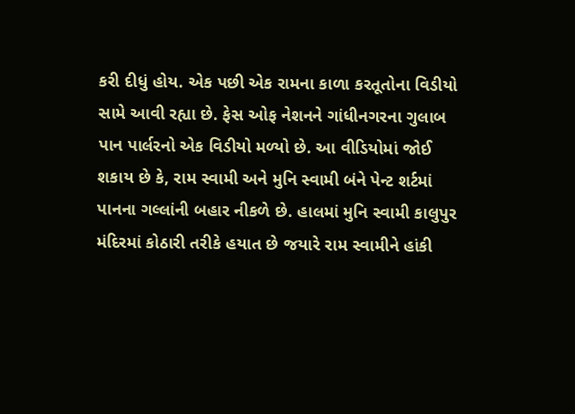કરી દીધું હોય. એક પછી એક રામના કાળા કરતૂતોના વિડીયો સામે આવી રહ્યા છે. ફેસ ઓફ નેશનને ગાંધીનગરના ગુલાબ પાન પાર્લરનો એક વિડીયો મળ્યો છે. આ વીડિયોમાં જોઈ શકાય છે કે, રામ સ્વામી અને મુનિ સ્વામી બંને પેન્ટ શર્ટમાં પાનના ગલ્લાંની બહાર નીકળે છે. હાલમાં મુનિ સ્વામી કાલુપુર મંદિરમાં કોઠારી તરીકે હયાત છે જયારે રામ સ્વામીને હાંકી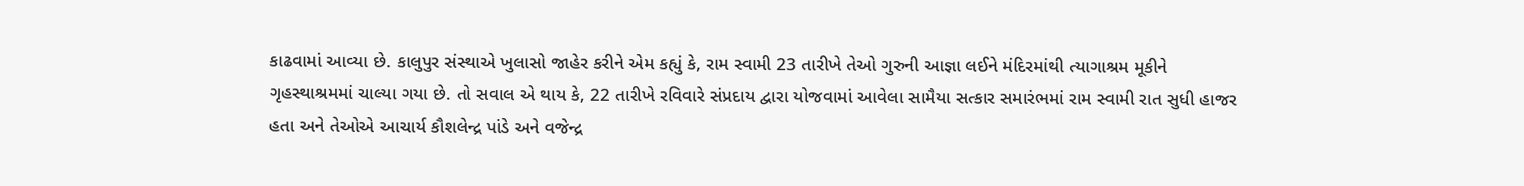કાઢવામાં આવ્યા છે. કાલુપુર સંસ્થાએ ખુલાસો જાહેર કરીને એમ કહ્યું કે, રામ સ્વામી 23 તારીખે તેઓ ગુરુની આજ્ઞા લઈને મંદિરમાંથી ત્યાગાશ્રમ મૂકીને ગૃહસ્થાશ્રમમાં ચાલ્યા ગયા છે. તો સવાલ એ થાય કે, 22 તારીખે રવિવારે સંપ્રદાય દ્વારા યોજવામાં આવેલા સામૈયા સત્કાર સમારંભમાં રામ સ્વામી રાત સુધી હાજર હતા અને તેઓએ આચાર્ય કૌશલેન્દ્ર પાંડે અને વજેન્દ્ર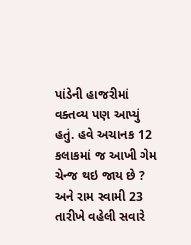પાંડેની હાજરીમાં વક્તવ્ય પણ આપ્યું હતું. હવે અચાનક 12 કલાકમાં જ આખી ગેમ ચેન્જ થઇ જાય છે ? અને રામ સ્વામી 23 તારીખે વહેલી સવારે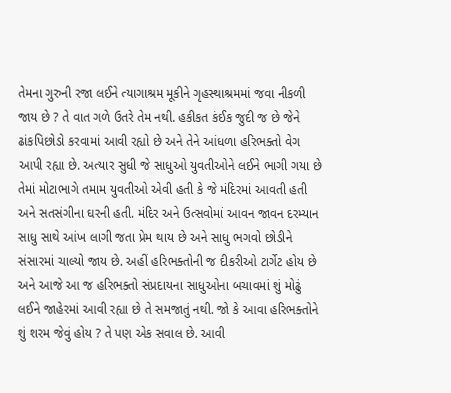તેમના ગુરુની રજા લઈને ત્યાગાશ્રમ મૂકીને ગૃહસ્થાશ્રમમાં જવા નીકળી જાય છે ? તે વાત ગળે ઉતરે તેમ નથી. હકીકત કંઈક જુદી જ છે જેને ઢાંકપિછોડો કરવામાં આવી રહ્યો છે અને તેને આંધળા હરિભક્તો વેગ આપી રહ્યા છે. અત્યાર સુધી જે સાધુઓ યુવતીઓને લઈને ભાગી ગયા છે તેમાં મોટાભાગે તમામ યુવતીઓ એવી હતી કે જે મંદિરમાં આવતી હતી અને સતસંગીના ઘરની હતી. મંદિર અને ઉત્સવોમાં આવન જાવન દરમ્યાન સાધુ સાથે આંખ લાગી જતા પ્રેમ થાય છે અને સાધુ ભગવો છોડીને સંસારમાં ચાલ્યો જાય છે. અહીં હરિભક્તોની જ દીકરીઓ ટાર્ગેટ હોય છે અને આજે આ જ હરિભક્તો સંપ્રદાયના સાધુઓના બચાવમાં શું મોઢું લઈને જાહેરમાં આવી રહ્યા છે તે સમજાતું નથી. જો કે આવા હરિભક્તોને શું શરમ જેવું હોય ? તે પણ એક સવાલ છે. આવી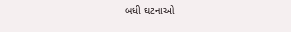બધી ઘટનાઓ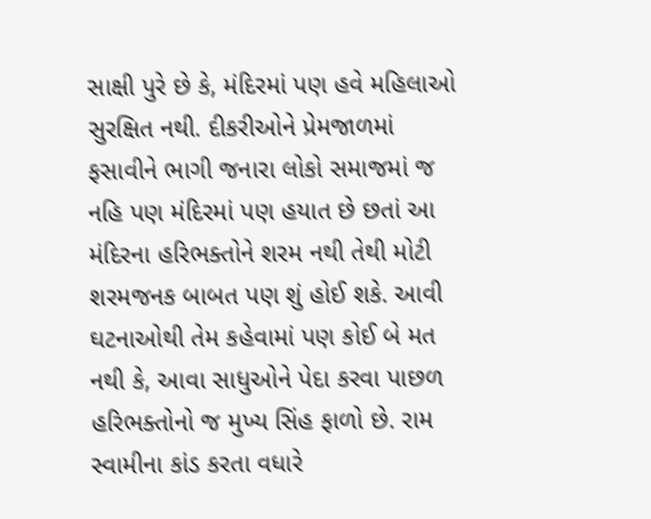સાક્ષી પુરે છે કે, મંદિરમાં પણ હવે મહિલાઓ સુરક્ષિત નથી. દીકરીઓને પ્રેમજાળમાં ફસાવીને ભાગી જનારા લોકો સમાજમાં જ નહિ પણ મંદિરમાં પણ હયાત છે છતાં આ મંદિરના હરિભક્તોને શરમ નથી તેથી મોટી શરમજનક બાબત પણ શું હોઈ શકે. આવી ઘટનાઓથી તેમ કહેવામાં પણ કોઈ બે મત નથી કે, આવા સાધુઓને પેદા કરવા પાછળ હરિભક્તોનો જ મુખ્ય સિંહ ફાળો છે. રામ સ્વામીના કાંડ કરતા વધારે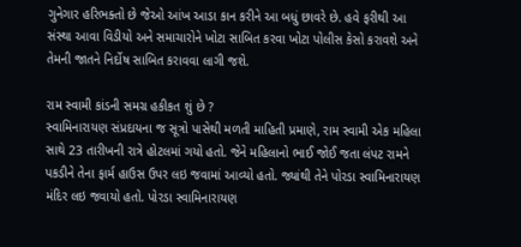ગુનેગાર હરિભક્તો છે જેઓ આંખ આડા કાન કરીને આ બધું છાવરે છે. હવે ફરીથી આ સંસ્થા આવા વિડીયો અને સમાચારોને ખોટા સાબિત કરવા ખોટા પોલીસ કેસો કરાવશે અને તેમની જાતને નિર્દોષ સાબિત કરાવવા લાગી જશે.

રામ સ્વામી કાંડની સમગ્ર હકીકત શું છે ?
સ્વામિનારાયણ સંપ્રદાયના જ સૂત્રો પાસેથી મળતી માહિતી પ્રમાણે, રામ સ્વામી એક મહિલા સાથે 23 તારીખની રાત્રે હોટલમાં ગયો હતો. જેને મહિલાનો ભાઈ જોઈ જતા લંપટ રામને પકડીને તેના ફાર્મ હાઉસ ઉપર લઇ જવામાં આવ્યો હતો. જ્યાંથી તેને પોરડા સ્વામિનારાયણ મંદિર લઇ જવાયો હતો. પોરડા સ્વામિનારાયણ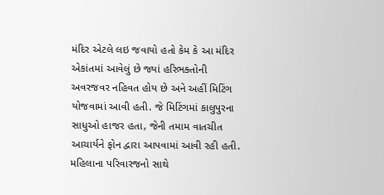મંદિર એટલે લઇ જવાયો હતો કેમ કે આ મંદિર એકાંતમાં આવેલું છે જ્યાં હરિભક્તોની અવરજવર નહિવત હોય છે અને અહીં મિટિંગ યોજવામાં આવી હતી. જે મિટિંગમાં કાલુપુરના સાધુઓ હાજર હતા, જેની તમામ વાતચીત આચાર્યને ફોન દ્વારા આપવામાં આવી રહી હતી. મહિલાના પરિવારજનો સાથે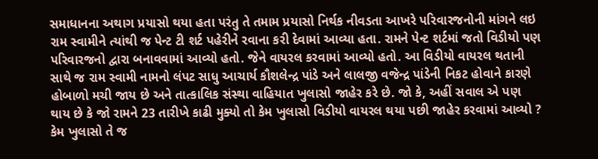સમાધાનના અથાગ પ્રયાસો થયા હતા પરંતુ તે તમામ પ્રયાસો નિર્થક નીવડતા આખરે પરિવારજનોની માંગને લઇ રામ સ્વામીને ત્યાંથી જ પેન્ટ ટી શર્ટ પહેરીને રવાના કરી દેવામાં આવ્યા હતા. રામને પેન્ટ શર્ટમાં જતો વિડીયો પણ પરિવારજનો દ્વારા બનાવવામાં આવ્યો હતો. જેને વાયરલ કરવામાં આવ્યો હતો. આ વિડીયો વાયરલ થતાની સાથે જ રામ સ્વામી નામનો લંપટ સાધુ આચાર્ય કૌશલેન્દ્ર પાંડે અને લાલજી વજેન્દ્ર પાંડેની નિકટ હોવાને કારણે હોબાળો મચી જાય છે અને તાત્કાલિક સંસ્થા વાહિયાત ખુલાસો જાહેર કરે છે. જો કે, અહીં સવાલ એ પણ થાય છે કે જો રામને 23 તારીખે કાઢી મુક્યો તો કેમ ખુલાસો વિડીયો વાયરલ થયા પછી જાહેર કરવામાં આવ્યો ? કેમ ખુલાસો તે જ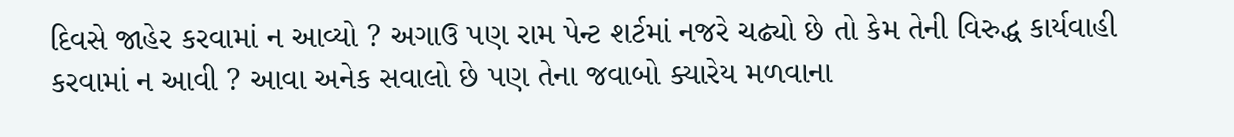દિવસે જાહેર કરવામાં ન આવ્યો ? અગાઉ પણ રામ પેન્ટ શર્ટમાં નજરે ચઢ્યો છે તો કેમ તેની વિરુદ્ધ કાર્યવાહી કરવામાં ન આવી ? આવા અનેક સવાલો છે પણ તેના જવાબો ક્યારેય મળવાના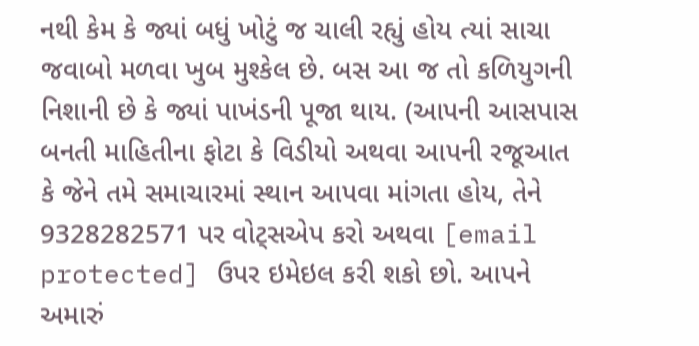નથી કેમ કે જ્યાં બધું ખોટું જ ચાલી રહ્યું હોય ત્યાં સાચા જવાબો મળવા ખુબ મુશ્કેલ છે. બસ આ જ તો કળિયુગની નિશાની છે કે જ્યાં પાખંડની પૂજા થાય. (આપની આસપાસ બનતી માહિતીના ફોટા કે વિડીયો અથવા આપની રજૂઆત કે જેને તમે સમાચારમાં સ્થાન આપવા માંગતા હોય, તેને 9328282571 પર વોટ્સએપ કરો અથવા [email protected] ઉપર ઇમેઇલ કરી શકો છો. આપને અમારું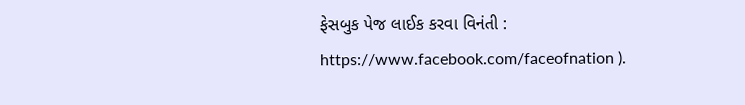ફેસબુક પેજ લાઈક કરવા વિનંતી : https://www.facebook.com/faceofnation ).